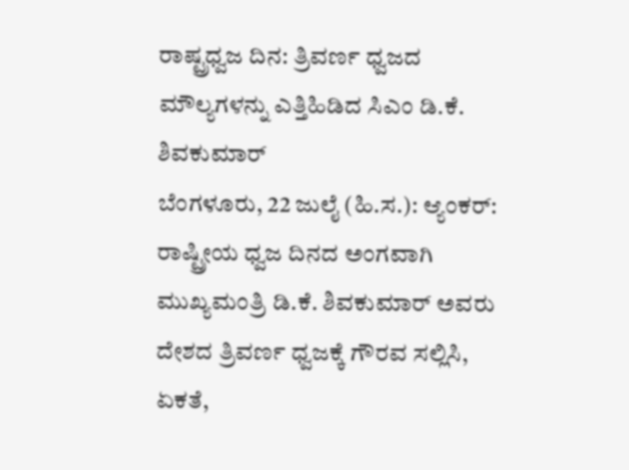ರಾಷ್ಟ್ರಧ್ವಜ ದಿನ: ತ್ರಿವರ್ಣ ಧ್ವಜದ ಮೌಲ್ಯಗಳನ್ನು ಎತ್ತಿಹಿಡಿದ ಸಿಎಂ ಡಿ.ಕೆ. ಶಿವಕುಮಾರ್
ಬೆಂಗಳೂರು, 22 ಜುಲೈ (ಹಿ.ಸ.): ಆ್ಯಂಕರ್: ರಾಷ್ಟ್ರೀಯ ಧ್ವಜ ದಿನದ ಅಂಗವಾಗಿ ಮುಖ್ಯಮಂತ್ರಿ ಡಿ.ಕೆ. ಶಿವಕುಮಾರ್ ಅವರು ದೇಶದ ತ್ರಿವರ್ಣ ಧ್ವಜಕ್ಕೆ ಗೌರವ ಸಲ್ಲಿಸಿ, ಏಕತೆ,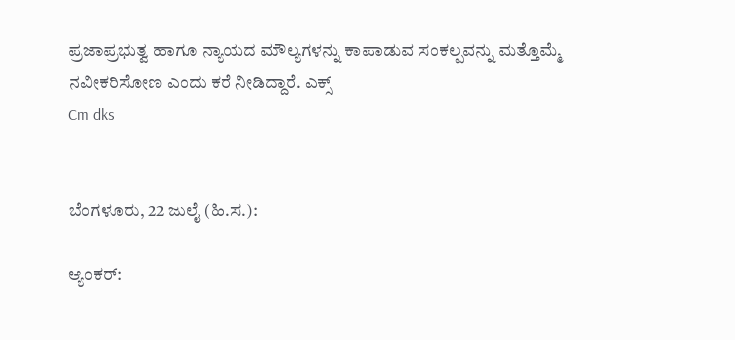ಪ್ರಜಾಪ್ರಭುತ್ವ ಹಾಗೂ ನ್ಯಾಯದ ಮೌಲ್ಯಗಳನ್ನು ಕಾಪಾಡುವ ಸಂಕಲ್ಪವನ್ನು ಮತ್ತೊಮ್ಮೆ ನವೀಕರಿಸೋಣ ಎಂದು ಕರೆ ನೀಡಿದ್ದಾರೆ. ಎಕ್ಸ್
Cm dks


ಬೆಂಗಳೂರು, 22 ಜುಲೈ (ಹಿ.ಸ.):

ಆ್ಯಂಕರ್: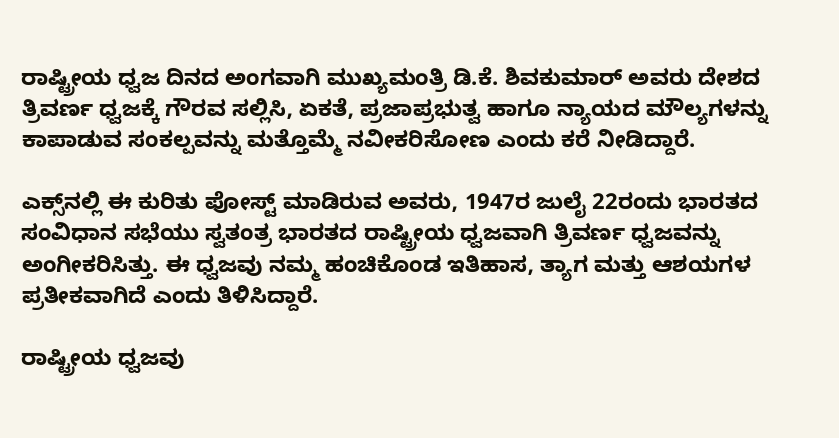ರಾಷ್ಟ್ರೀಯ ಧ್ವಜ ದಿನದ ಅಂಗವಾಗಿ ಮುಖ್ಯಮಂತ್ರಿ ಡಿ.ಕೆ. ಶಿವಕುಮಾರ್ ಅವರು ದೇಶದ ತ್ರಿವರ್ಣ ಧ್ವಜಕ್ಕೆ ಗೌರವ ಸಲ್ಲಿಸಿ, ಏಕತೆ, ಪ್ರಜಾಪ್ರಭುತ್ವ ಹಾಗೂ ನ್ಯಾಯದ ಮೌಲ್ಯಗಳನ್ನು ಕಾಪಾಡುವ ಸಂಕಲ್ಪವನ್ನು ಮತ್ತೊಮ್ಮೆ ನವೀಕರಿಸೋಣ ಎಂದು ಕರೆ ನೀಡಿದ್ದಾರೆ.

ಎಕ್ಸ್‌ನಲ್ಲಿ ಈ ಕುರಿತು ಪೋಸ್ಟ್ ಮಾಡಿರುವ ಅವರು, 1947ರ ಜುಲೈ 22ರಂದು ಭಾರತದ ಸಂವಿಧಾನ ಸಭೆಯು ಸ್ವತಂತ್ರ ಭಾರತದ ರಾಷ್ಟ್ರೀಯ ಧ್ವಜವಾಗಿ ತ್ರಿವರ್ಣ ಧ್ವಜವನ್ನು ಅಂಗೀಕರಿಸಿತ್ತು. ಈ ಧ್ವಜವು ನಮ್ಮ ಹಂಚಿಕೊಂಡ ಇತಿಹಾಸ, ತ್ಯಾಗ ಮತ್ತು ಆಶಯಗಳ ಪ್ರತೀಕವಾಗಿದೆ ಎಂದು ತಿಳಿಸಿದ್ದಾರೆ.

ರಾಷ್ಟ್ರೀಯ ಧ್ವಜವು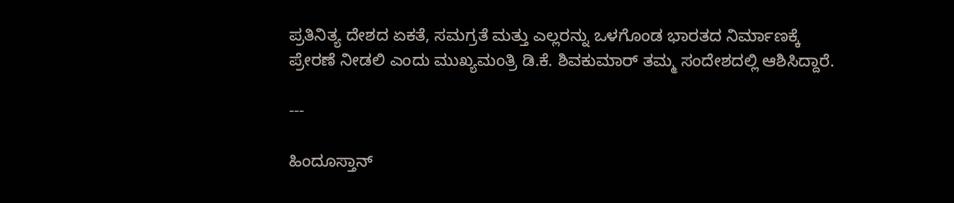ಪ್ರತಿನಿತ್ಯ ದೇಶದ ಏಕತೆ, ಸಮಗ್ರತೆ ಮತ್ತು ಎಲ್ಲರನ್ನು ಒಳಗೊಂಡ ಭಾರತದ ನಿರ್ಮಾಣಕ್ಕೆ ಪ್ರೇರಣೆ ನೀಡಲಿ ಎಂದು ಮುಖ್ಯಮಂತ್ರಿ ಡಿ.ಕೆ. ಶಿವಕುಮಾರ್ ತಮ್ಮ ಸಂದೇಶದಲ್ಲಿ ಆಶಿಸಿದ್ದಾರೆ.

---

ಹಿಂದೂಸ್ತಾನ್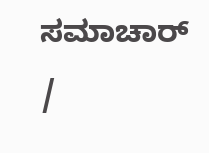ಸಮಾಚಾರ್ /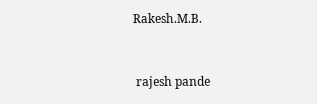Rakesh.M.B.


 rajesh pande